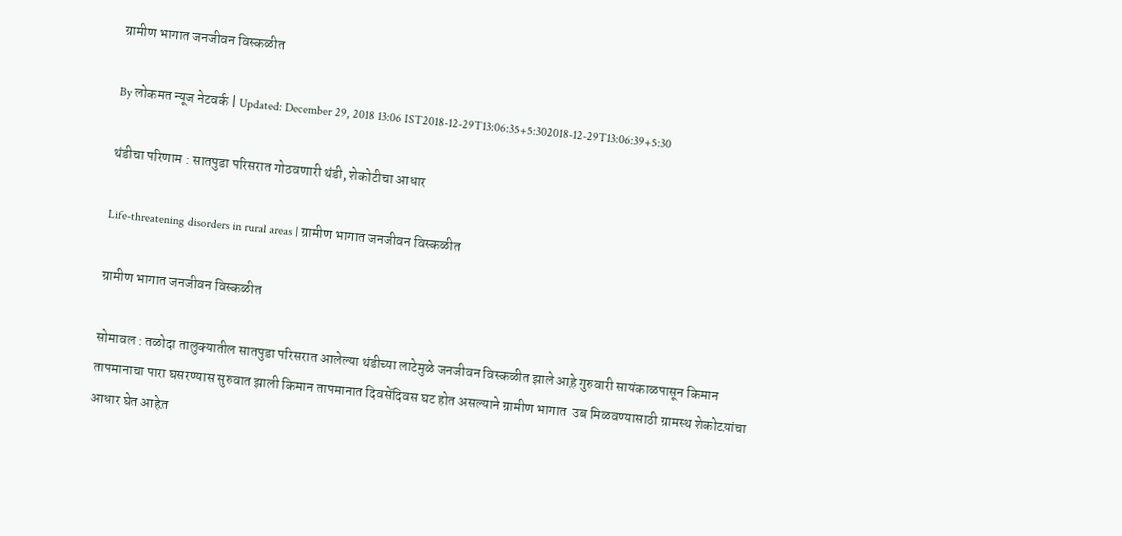ग्रामीण भागात जनजीवन विस्कळीत

By लोकमत न्यूज नेटवर्क | Updated: December 29, 2018 13:06 IST2018-12-29T13:06:35+5:302018-12-29T13:06:39+5:30

थंडीचा परिणाम : सातपुडा परिसरात गोठवणारी थंडी, शेकोटीचा आधार

Life-threatening disorders in rural areas | ग्रामीण भागात जनजीवन विस्कळीत

ग्रामीण भागात जनजीवन विस्कळीत

सोमावल : तळोदा तालुक्यातील सातपुडा परिसरात आलेल्या थंडीच्या लाटेमुळे जनजीवन विस्कळीत झाले आह़े गुरुवारी सायंकाळपासून किमान तापमानाचा पारा घसरण्यास सुरुवात झाली किमान तापमानात दिवसेंदिवस घट होत असल्याने ग्रामीण भागात  उब मिळवण्यासाठी ग्रामस्थ शेकोटय़ांचा आधार घेत आहेत़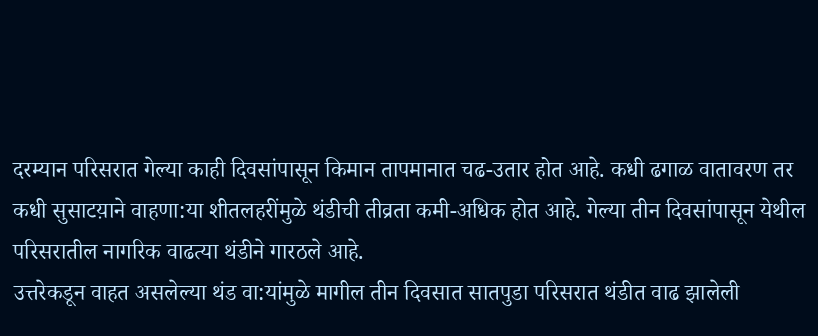दरम्यान परिसरात गेल्या काही दिवसांपासून किमान तापमानात चढ-उतार होत आहे. कधी ढगाळ वातावरण तर कधी सुसाटय़ाने वाहणा:या शीतलहरींमुळे थंडीची तीव्रता कमी-अधिक होत आहे. गेल्या तीन दिवसांपासून येथील        परिसरातील नागरिक वाढत्या थंडीने गारठले आहे.
उत्तरेकडून वाहत असलेल्या थंड वा:यांमुळे मागील तीन दिवसात सातपुडा परिसरात थंडीत वाढ झालेली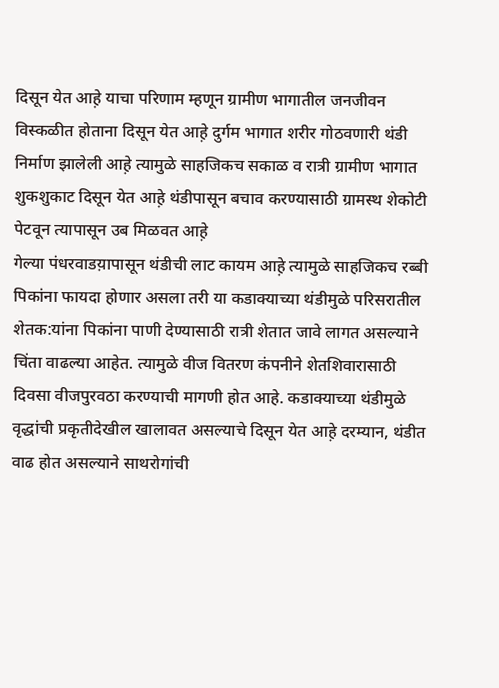दिसून येत आह़े याचा परिणाम म्हणून ग्रामीण भागातील जनजीवन विस्कळीत होताना दिसून येत आह़े दुर्गम भागात शरीर गोठवणारी थंडी निर्माण झालेली आह़े त्यामुळे साहजिकच सकाळ व रात्री ग्रामीण भागात शुकशुकाट दिसून येत आह़े थंडीपासून बचाव करण्यासाठी ग्रामस्थ शेकोटी पेटवून त्यापासून उब मिळवत आह़े
गेल्या पंधरवाडय़ापासून थंडीची लाट कायम आह़े त्यामुळे साहजिकच रब्बी पिकांना फायदा होणार असला तरी या कडाक्याच्या थंडीमुळे परिसरातील शेतक:यांना पिकांना पाणी देण्यासाठी रात्री शेतात जावे लागत असल्याने चिंता वाढल्या आहेत. त्यामुळे वीज वितरण कंपनीने शेतशिवारासाठी दिवसा वीजपुरवठा करण्याची मागणी होत आहे. कडाक्याच्या थंडीमुळे वृद्धांची प्रकृतीदेखील खालावत असल्याचे दिसून येत आह़े दरम्यान, थंडीत वाढ होत असल्याने साथरोगांची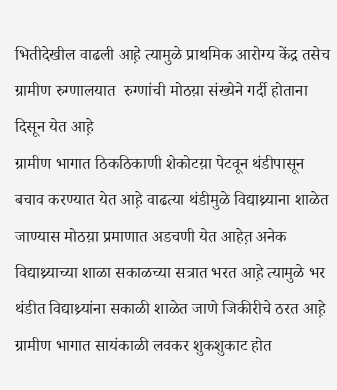भितीदेखील वाढली आह़े त्यामुळे प्राथमिक आरोग्य केंद्र तसेच ग्रामीण रुग्णालयात  रुग्णांची मोठय़ा संख्येने गर्दी होताना दिसून येत आह़े
ग्रामीण भागात ठिकठिकाणी शेकोटय़ा पेटवून थंडीपासून बचाव करण्यात येत आह़े वाढत्या थंडीमुळे विद्याथ्र्याना शाळेत जाण्यास मोठय़ा प्रमाणात अडचणी येत आहेत़ अनेक विद्याथ्र्याच्या शाळा सकाळच्या सत्रात भरत आह़े त्यामुळे भर थंडीत विद्याथ्र्यांना सकाळी शाळेत जाणे जिकीरीचे ठरत आह़े ग्रामीण भागात सायंकाळी लवकर शुकशुकाट होत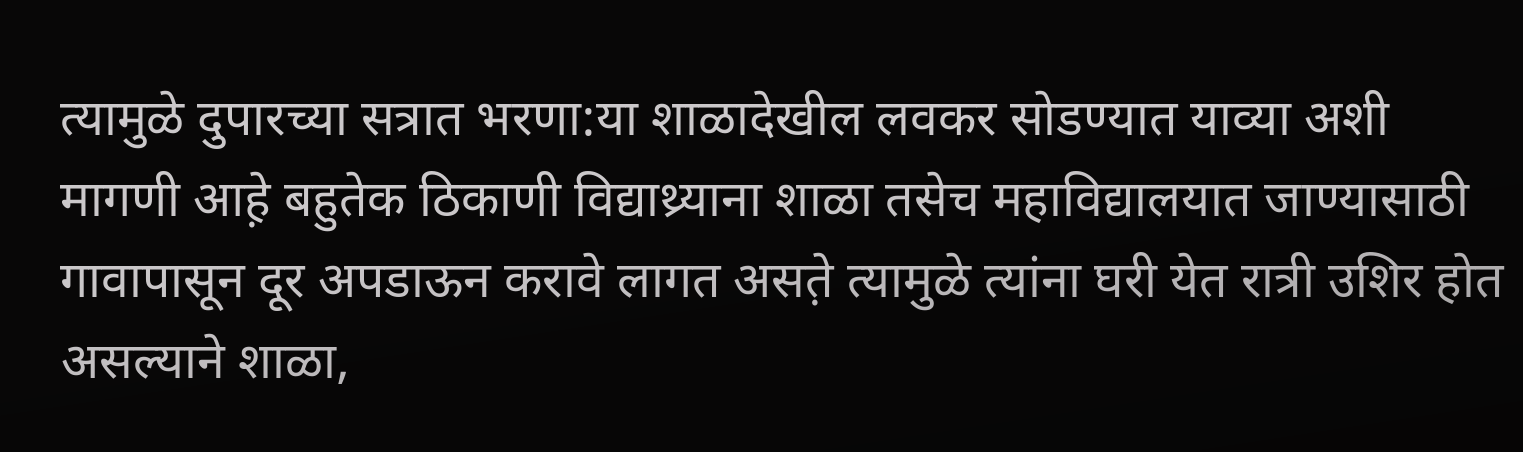त्यामुळे दुपारच्या सत्रात भरणा:या शाळादेखील लवकर सोडण्यात याव्या अशी मागणी आह़े बहुतेक ठिकाणी विद्याथ्र्याना शाळा तसेच महाविद्यालयात जाण्यासाठी गावापासून दूर अपडाऊन करावे लागत असत़े त्यामुळे त्यांना घरी येत रात्री उशिर होत असल्याने शाळा,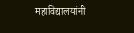महाविद्यालयांनी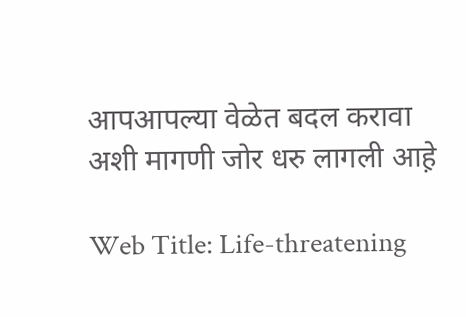आपआपल्या वेळेत बदल करावा अशी मागणी जोर धरु लागली आह़े

Web Title: Life-threatening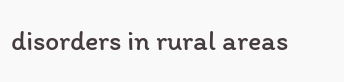disorders in rural areas